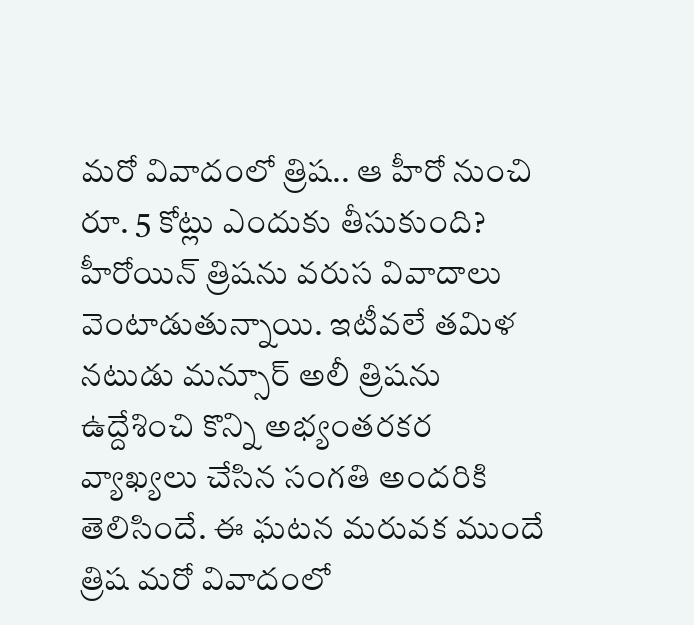మరో వివాదంలో త్రిష.. ఆ హీరో నుంచి రూ. 5 కోట్లు ఎందుకు తీసుకుంది?
హీరోయిన్ త్రిషను వరుస వివాదాలు వెంటాడుతున్నాయి. ఇటీవలే తమిళ నటుడు మన్సూర్ అలీ త్రిషను ఉద్దేశించి కొన్ని అభ్యంతరకర వ్యాఖ్యలు చేసిన సంగతి అందరికి తెలిసిందే. ఈ ఘటన మరువక ముందే త్రిష మరో వివాదంలో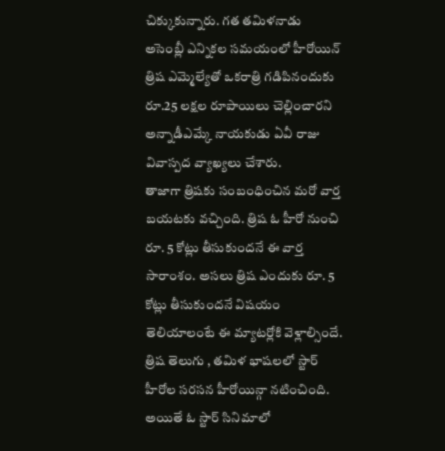చిక్కుకున్నారు. గత తమిళనాడు అసెంబ్లీ ఎన్నికల సమయంలో హీరోయిన్ త్రిష ఎమ్మెల్యేతో ఒకరాత్రి గడిపినందుకు రూ.25 లక్షల రూపాయిలు చెల్లించారని అన్నాడీఎమ్కే నాయకుడు ఏవీ రాజు వివాస్పద వ్యాఖ్యలు చేశారు.
తాజాగా త్రిషకు సంబంధించిన మరో వార్త బయటకు వచ్చింది. త్రిష ఓ హీరో నుంచి రూ. 5 కోట్లు తీసుకుందనే ఈ వార్త సారాంశం. అసలు త్రిష ఎందుకు రూ. 5 కోట్లు తీసుకుందనే విషయం తెలియాలంటే ఈ మ్యాటర్లోకి వెళ్లాల్సిందే. త్రిష తెలుగు , తమిళ భాషలలో స్టార్ హీరోల సరసన హీరోయిన్గా నటించింది. అయితే ఓ స్టార్ సినిమాలో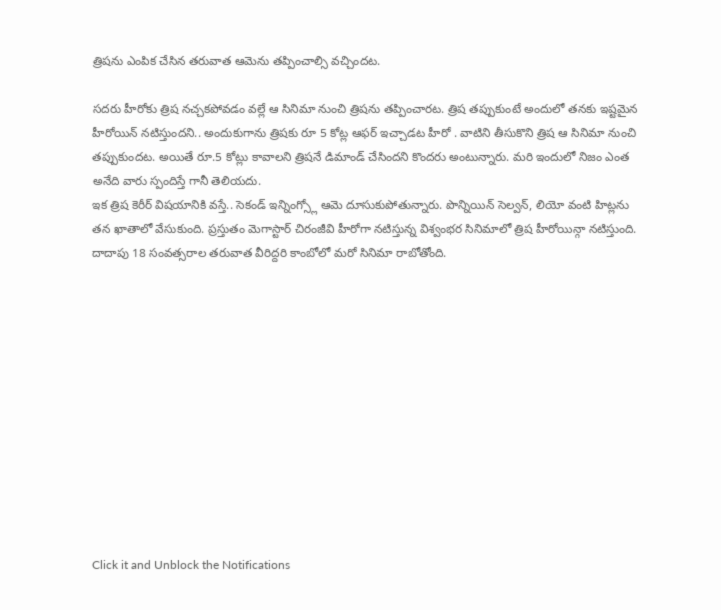త్రిషను ఎంపిక చేసిన తరువాత ఆమెను తప్పించాల్సి వచ్చిందట.

సదరు హీరోకు త్రిష నచ్చకపోవడం వల్లే ఆ సినిమా నుంచి త్రిషను తప్పించారట. త్రిష తప్పుకుంటే అందులో తనకు ఇష్టమైన హీరోయిన్ నటిస్తుందని.. అందుకుగాను త్రిషకు రూ 5 కోట్ల ఆఫర్ ఇచ్చాడట హీరో . వాటిని తీసుకొని త్రిష ఆ సినిమా నుంచి తప్పుకుందట. అయితే రూ.5 కోట్లు కావాలని త్రిషనే డిమాండ్ చేసిందని కొందరు అంటున్నారు. మరి ఇందులో నిజం ఎంత అనేది వారు స్పందిస్తే గానీ తెలియదు.
ఇక త్రిష కెరీర్ విషయానికి వస్తే.. సెకండ్ ఇన్నింగ్స్లో ఆమె దూసుకుపోతున్నారు. పొన్నియిన్ సెల్వన్, లియో వంటి హిట్లను తన ఖాతాలో వేసుకుంది. ప్రస్తుతం మెగాస్టార్ చిరంజీవి హీరోగా నటిస్తున్న విశ్వంభర సినిమాలో త్రిష హీరోయిన్గా నటిస్తుంది. దాదాపు 18 సంవత్సరాల తరువాత వీరిద్దరి కాంబోలో మరో సినిమా రాబోతోంది.












Click it and Unblock the Notifications